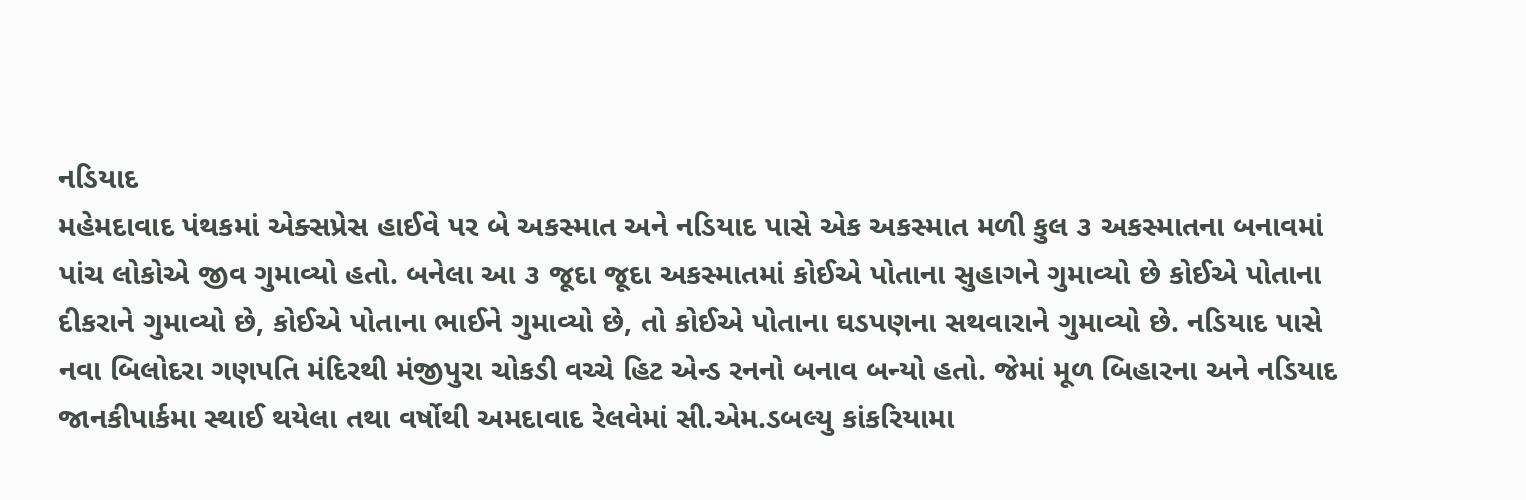નડિયાદ
મહેમદાવાદ પંથકમાં એક્સપ્રેસ હાઈવે પર બે અકસ્માત અને નડિયાદ પાસે એક અકસ્માત મળી કુલ ૩ અકસ્માતના બનાવમાં પાંચ લોકોએ જીવ ગુમાવ્યો હતો. બનેલા આ ૩ જૂદા જૂદા અકસ્માતમાં કોઈએ પોતાના સુહાગને ગુમાવ્યો છે કોઈએ પોતાના દીકરાને ગુમાવ્યો છે, કોઈએ પોતાના ભાઈને ગુમાવ્યો છે, તો કોઈએ પોતાના ઘડપણના સથવારાને ગુમાવ્યો છે. નડિયાદ પાસે નવા બિલોદરા ગણપતિ મંદિરથી મંજીપુરા ચોકડી વચ્ચે હિટ એન્ડ રનનો બનાવ બન્યો હતો. જેમાં મૂળ બિહારના અને નડિયાદ જાનકીપાર્કમા સ્થાઈ થયેલા તથા વર્ષોથી અમદાવાદ રેલવેમાં સી.એમ.ડબલ્યુ કાંકરિયામા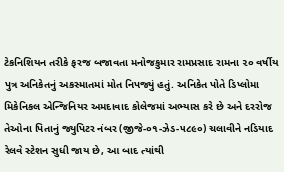ટેકનિશિયન તરીકે ફરજ બજાવતા મનોજકુમાર રામપ્રસાદ રામના ૨૦ વર્ષીય પુત્ર અનિકેતનું અકસ્માતમાં મોત નિપજ્યું હતું. અનિકેત પોતે ડિપ્લોમા મિકેનિકલ એન્જિનિયર અમદાવાદ કોલેજમાં અભ્યાસ કરે છે અને દરરોજ તેઓના પિતાનું જ્યુપિટર નંબર (જીજે-૦૧-ઝેડ-૫૮૯૦) ચલાવીને નડિયાદ રેલવે સ્ટેશન સુધી જાય છે, આ બાદ ત્યાંથી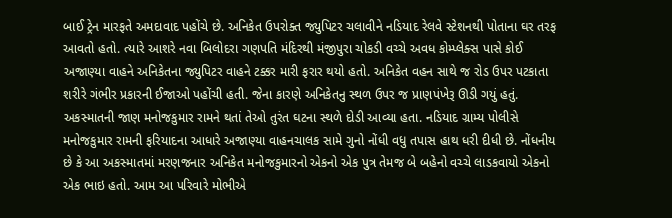બાઈ ટ્રેન મારફતે અમદાવાદ પહોંચે છે. અનિકેત ઉપરોક્ત જ્યુપિટર ચલાવીને નડિયાદ રેલવે સ્ટેશનથી પોતાના ઘર તરફ આવતો હતો. ત્યારે આશરે નવા બિલોદરા ગણપતિ મંદિરથી મંજીપુરા ચોકડી વચ્ચે અવધ કોમ્પ્લેક્સ પાસે કોઈ અજાણ્યા વાહને અનિકેતના જ્યુપિટર વાહને ટક્કર મારી ફરાર થયો હતો. અનિકેત વહન સાથે જ રોડ ઉપર પટકાતા શરીરે ગંભીર પ્રકારની ઈજાઓ પહોંચી હતી. જેના કારણે અનિકેતનુ સ્થળ ઉપર જ પ્રાણપંખેરૂ ઊડી ગયું હતું. અકસ્માતની જાણ મનોજકુમાર રામને થતાં તેઓ તુરંત ઘટના સ્થળે દોડી આવ્યા હતા. નડિયાદ ગ્રામ્ય પોલીસે મનોજકુમાર રામની ફરિયાદના આધારે અજાણ્યા વાહનચાલક સામે ગુનો નોંધી વધુ તપાસ હાથ ધરી દીધી છે. નોંધનીય છે કે આ અકસ્માતમાં મરણજનાર અનિકેત મનોજકુમારનો એકનો એક પુત્ર તેમજ બે બહેનો વચ્ચે લાડકવાયો એકનો એક ભાઇ હતો. આમ આ પરિવારે મોભીએ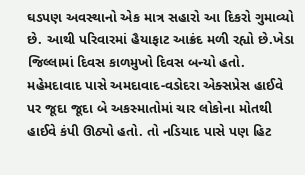ઘડપણ અવસ્થાનો એક માત્ર સહારો આ દિકરો ગુમાવ્યો છે. આથી પરિવારમાં હૈયાફાટ આક્રંદ મળી રહ્યો છે.ખેડા જિલ્લામાં દિવસ કાળમુખો દિવસ બન્યો હતો. મહેમદાવાદ પાસે અમદાવાદ-વડોદરા એક્સપ્રેસ હાઈવે પર જૂદા જૂદા બે અકસ્માતોમાં ચાર લોકોના મોતથી હાઈવે કંપી ઊઠ્યો હતો. તો નડિયાદ પાસે પણ હિટ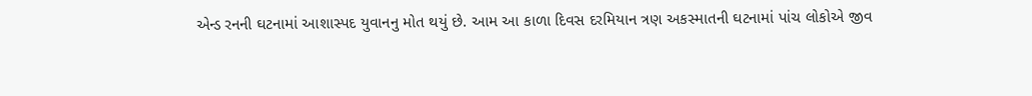એન્ડ રનની ઘટનામાં આશાસ્પદ યુવાનનુ મોત થયું છે. આમ આ કાળા દિવસ દરમિયાન ત્રણ અકસ્માતની ઘટનામાં પાંચ લોકોએ જીવ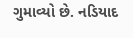ગુમાવ્યો છે. નડિયાદ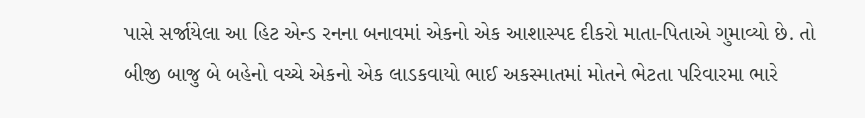પાસે સર્જાયેલા આ હિટ એન્ડ રનના બનાવમાં એકનો એક આશાસ્પદ દીકરો માતા-પિતાએ ગુમાવ્યો છે. તો બીજી બાજુ બે બહેનો વચ્ચે એકનો એક લાડકવાયો ભાઈ અકસ્માતમાં મોતને ભેટતા પરિવારમા ભારે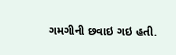ગમગીની છવાઇ ગઇ હતી.